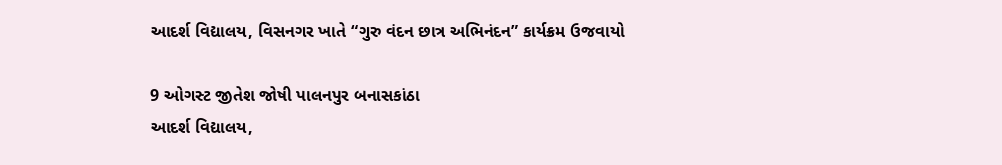આદર્શ વિદ્યાલય, વિસનગર ખાતે “ગુરુ વંદન છાત્ર અભિનંદન” કાર્યક્રમ ઉજવાયો

9 ઓગસ્ટ જીતેશ જોષી પાલનપુર બનાસકાંઠા
આદર્શ વિદ્યાલય,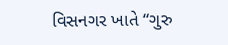વિસનગર ખાતે “ગુરુ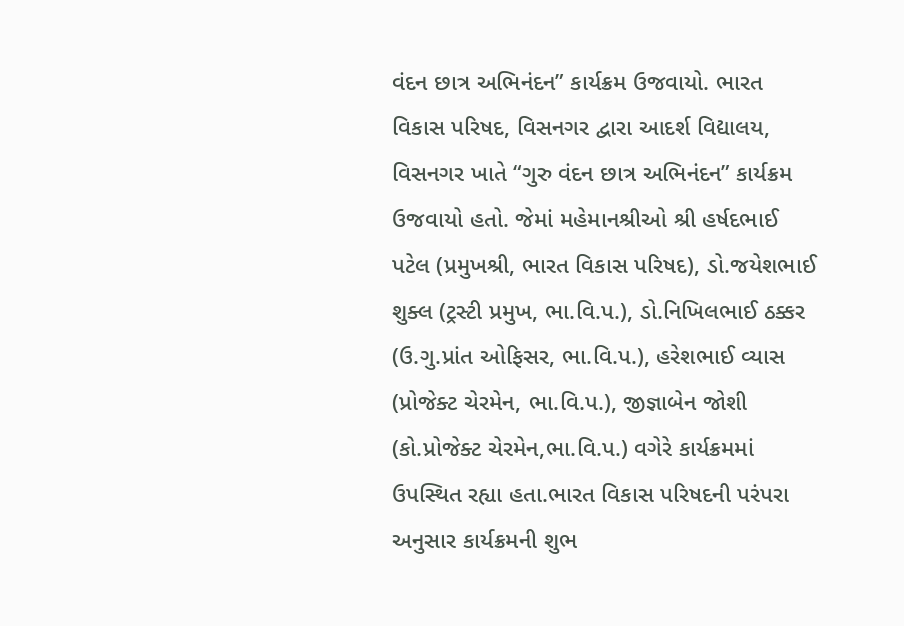વંદન છાત્ર અભિનંદન” કાર્યક્રમ ઉજવાયો. ભારત વિકાસ પરિષદ, વિસનગર દ્વારા આદર્શ વિદ્યાલય, વિસનગર ખાતે “ગુરુ વંદન છાત્ર અભિનંદન” કાર્યક્રમ ઉજવાયો હતો. જેમાં મહેમાનશ્રીઓ શ્રી હર્ષદભાઈ પટેલ (પ્રમુખશ્રી, ભારત વિકાસ પરિષદ), ડો.જયેશભાઈ શુક્લ (ટ્રસ્ટી પ્રમુખ, ભા.વિ.પ.), ડો.નિખિલભાઈ ઠક્કર (ઉ.ગુ.પ્રાંત ઓફિસર, ભા.વિ.પ.), હરેશભાઈ વ્યાસ (પ્રોજેક્ટ ચેરમેન, ભા.વિ.પ.), જીજ્ઞાબેન જોશી (કો.પ્રોજેક્ટ ચેરમેન,ભા.વિ.પ.) વગેરે કાર્યક્રમમાં ઉપસ્થિત રહ્યા હતા.ભારત વિકાસ પરિષદની પરંપરા અનુસાર કાર્યક્રમની શુભ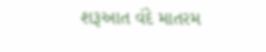શરૂઆત વંદે માતરમ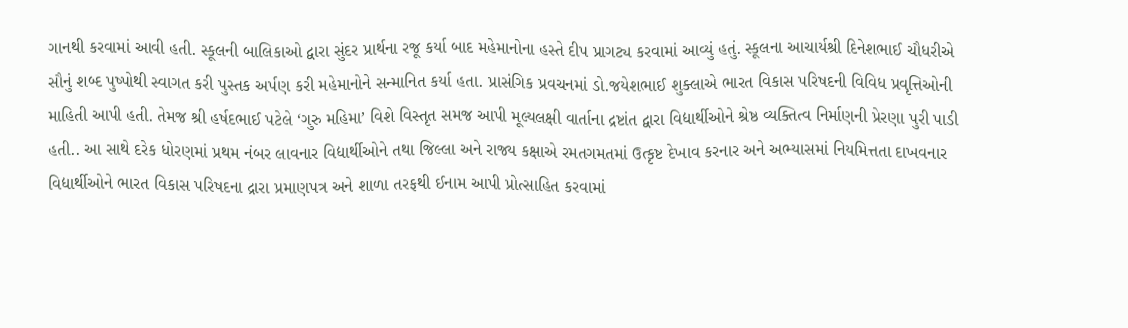ગાનથી કરવામાં આવી હતી. સ્કૂલની બાલિકાઓ દ્વારા સુંદર પ્રાર્થના રજૂ કર્યા બાદ મહેમાનોના હસ્તે દીપ પ્રાગટ્ય કરવામાં આવ્યું હતું. સ્કૂલના આચાર્યશ્રી દિનેશભાઈ ચૌધરીએ સૌનું શબ્દ પુષ્પોથી સ્વાગત કરી પુસ્તક અર્પણ કરી મહેમાનોને સન્માનિત કર્યા હતા. પ્રાસંગિક પ્રવચનમાં ડો.જયેશભાઈ શુક્લાએ ભારત વિકાસ પરિષદની વિવિધ પ્રવૃત્તિઓની માહિતી આપી હતી. તેમજ શ્રી હર્ષદભાઈ પટેલે ‘ગુરુ મહિમા’ વિશે વિસ્તૃત સમજ આપી મૂલ્યલક્ષી વાર્તાના દ્રષ્ટાંત દ્વારા વિદ્યાર્થીઓને શ્રેષ્ઠ વ્યક્તિત્વ નિર્માણની પ્રેરણા પુરી પાડી હતી.. આ સાથે દરેક ધોરણમાં પ્રથમ નંબર લાવનાર વિદ્યાર્થીઓને તથા જિલ્લા અને રાજ્ય કક્ષાએ રમતગમતમાં ઉત્કૃષ્ટ દેખાવ કરનાર અને અભ્યાસમાં નિયમિત્તતા દાખવનાર વિદ્યાર્થીઓને ભારત વિકાસ પરિષદના દ્રારા પ્રમાણપત્ર અને શાળા તરફથી ઈનામ આપી પ્રોત્સાહિત કરવામાં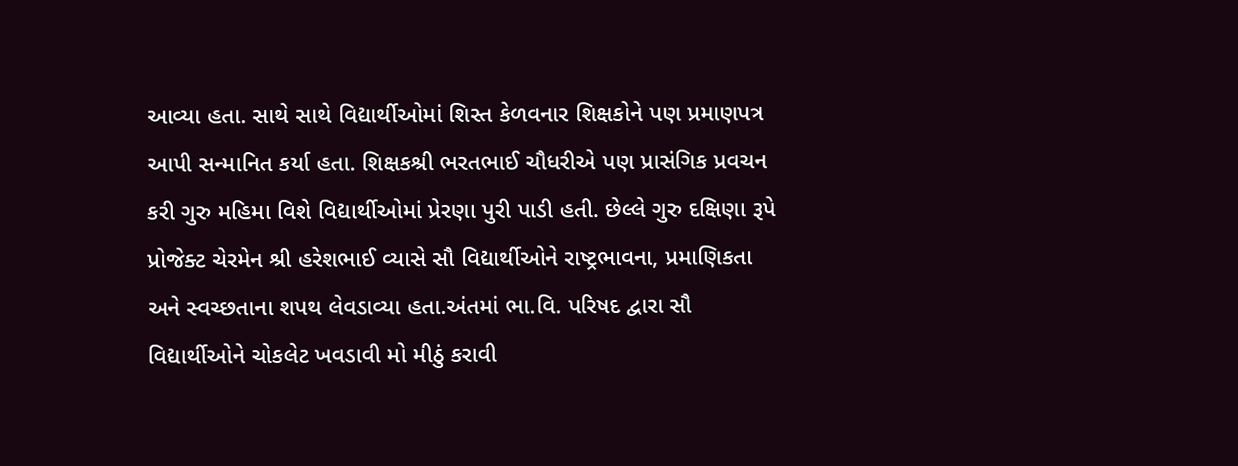આવ્યા હતા. સાથે સાથે વિદ્યાર્થીઓમાં શિસ્ત કેળવનાર શિક્ષકોને પણ પ્રમાણપત્ર આપી સન્માનિત કર્યા હતા. શિક્ષકશ્રી ભરતભાઈ ચૌધરીએ પણ પ્રાસંગિક પ્રવચન કરી ગુરુ મહિમા વિશે વિદ્યાર્થીઓમાં પ્રેરણા પુરી પાડી હતી. છેલ્લે ગુરુ દક્ષિણા રૂપે પ્રોજેક્ટ ચેરમેન શ્રી હરેશભાઈ વ્યાસે સૌ વિદ્યાર્થીઓને રાષ્ટ્રભાવના, પ્રમાણિકતા અને સ્વચ્છતાના શપથ લેવડાવ્યા હતા.અંતમાં ભા.વિ. પરિષદ દ્વારા સૌ વિદ્યાર્થીઓને ચોકલેટ ખવડાવી મો મીઠું કરાવી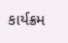કાર્યક્રમ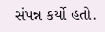સંપન્ન કર્યો હતો.